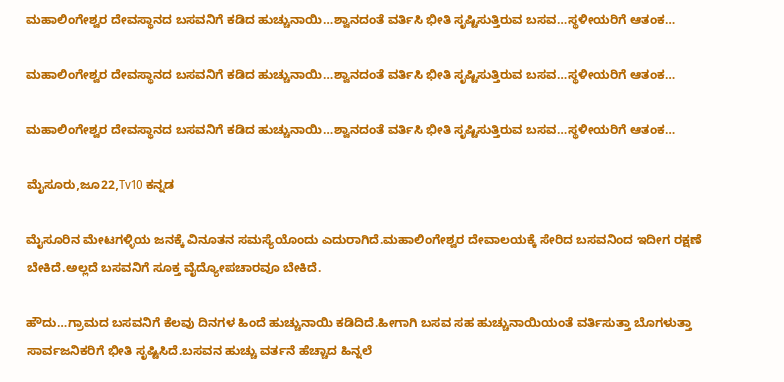ಮಹಾಲಿಂಗೇಶ್ವರ ದೇವಸ್ಥಾನದ ಬಸವನಿಗೆ ಕಡಿದ ಹುಚ್ಚುನಾಯಿ…ಶ್ವಾನದಂತೆ ವರ್ತಿಸಿ ಭೀತಿ ಸೃಷ್ಟಿಸುತ್ತಿರುವ ಬಸವ…ಸ್ಥಳೀಯರಿಗೆ ಆತಂಕ…

ಮಹಾಲಿಂಗೇಶ್ವರ ದೇವಸ್ಥಾನದ ಬಸವನಿಗೆ ಕಡಿದ ಹುಚ್ಚುನಾಯಿ…ಶ್ವಾನದಂತೆ ವರ್ತಿಸಿ ಭೀತಿ ಸೃಷ್ಟಿಸುತ್ತಿರುವ ಬಸವ…ಸ್ಥಳೀಯರಿಗೆ ಆತಂಕ…

ಮಹಾಲಿಂಗೇಶ್ವರ ದೇವಸ್ಥಾನದ ಬಸವನಿಗೆ ಕಡಿದ ಹುಚ್ಚುನಾಯಿ…ಶ್ವಾನದಂತೆ ವರ್ತಿಸಿ ಭೀತಿ ಸೃಷ್ಟಿಸುತ್ತಿರುವ ಬಸವ…ಸ್ಥಳೀಯರಿಗೆ ಆತಂಕ…

ಮೈಸೂರು,ಜೂ22,Tv10 ಕನ್ನಡ

ಮೈಸೂರಿನ ಮೇಟಗಳ್ಳಿಯ ಜನಕ್ಕೆ ವಿನೂತನ ಸಮಸ್ಯೆಯೊಂದು ಎದುರಾಗಿದೆ.ಮಹಾಲಿಂಗೇಶ್ವರ ದೇವಾಲಯಕ್ಕೆ ಸೇರಿದ ಬಸವನಿಂದ ಇದೀಗ ರಕ್ಷಣೆ ಬೇಕಿದೆ.ಅಲ್ಲದೆ ಬಸವನಿಗೆ ಸೂಕ್ತ ವೈದ್ಯೋಪಚಾರವೂ ಬೇಕಿದೆ.

ಹೌದು…ಗ್ರಾಮದ ಬಸವನಿಗೆ ಕೆಲವು ದಿನಗಳ ಹಿಂದೆ ಹುಚ್ಚುನಾಯಿ ಕಡಿದಿದೆ.ಹೀಗಾಗಿ ಬಸವ ಸಹ ಹುಚ್ಚುನಾಯಿಯಂತೆ ವರ್ತಿಸುತ್ತಾ ಬೊಗಳುತ್ತಾ ಸಾರ್ವಜನಿಕರಿಗೆ ಭೀತಿ ಸೃಷ್ಟಿಸಿದೆ.ಬಸವನ ಹುಚ್ಚು ವರ್ತನೆ ಹೆಚ್ಚಾದ ಹಿನ್ನಲೆ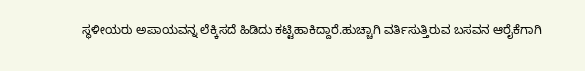ಸ್ಥಳೀಯರು ಅಪಾಯವನ್ನ ಲೆಕ್ಕಿಸದೆ ಹಿಡಿದು ಕಟ್ಟಿಹಾಕಿದ್ದಾರೆ.ಹುಚ್ಚಾಗಿ ವರ್ತಿಸುತ್ತಿರುವ ಬಸವನ ಆರೈಕೆಗಾಗಿ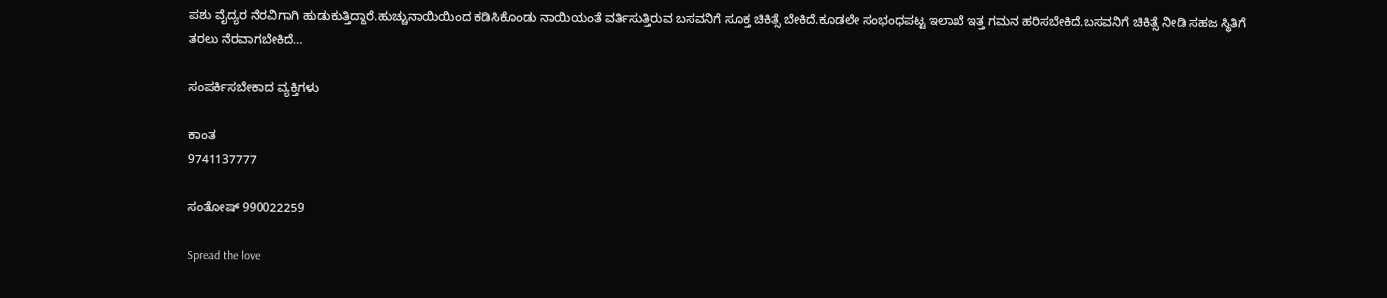ಪಶು ವೈದ್ಯರ ನೆರವಿಗಾಗಿ ಹುಡುಕುತ್ತಿದ್ದಾರೆ.ಹುಚ್ಚುನಾಯಿಯಿಂದ ಕಡಿಸಿಕೊಂಡು ನಾಯಿಯಂತೆ ವರ್ತಿಸುತ್ತಿರುವ ಬಸವನಿಗೆ ಸೂಕ್ತ ಚಿಕಿತ್ಸೆ ಬೇಕಿದೆ.ಕೂಡಲೇ ಸಂಭಂಧಪಟ್ಟ ಇಲಾಖೆ ಇತ್ತ ಗಮನ ಹರಿಸಬೇಕಿದೆ.ಬಸವನಿಗೆ ಚಿಕಿತ್ಸೆ ನೀಡಿ ಸಹಜ ಸ್ಥಿತಿಗೆ ತರಲು ನೆರವಾಗಬೇಕಿದೆ…

ಸಂಪರ್ಕಿಸಬೇಕಾದ ವ್ಯಕ್ತಿಗಳು

ಕಾಂತ
9741137777

ಸಂತೋಷ್ 990022259

Spread the love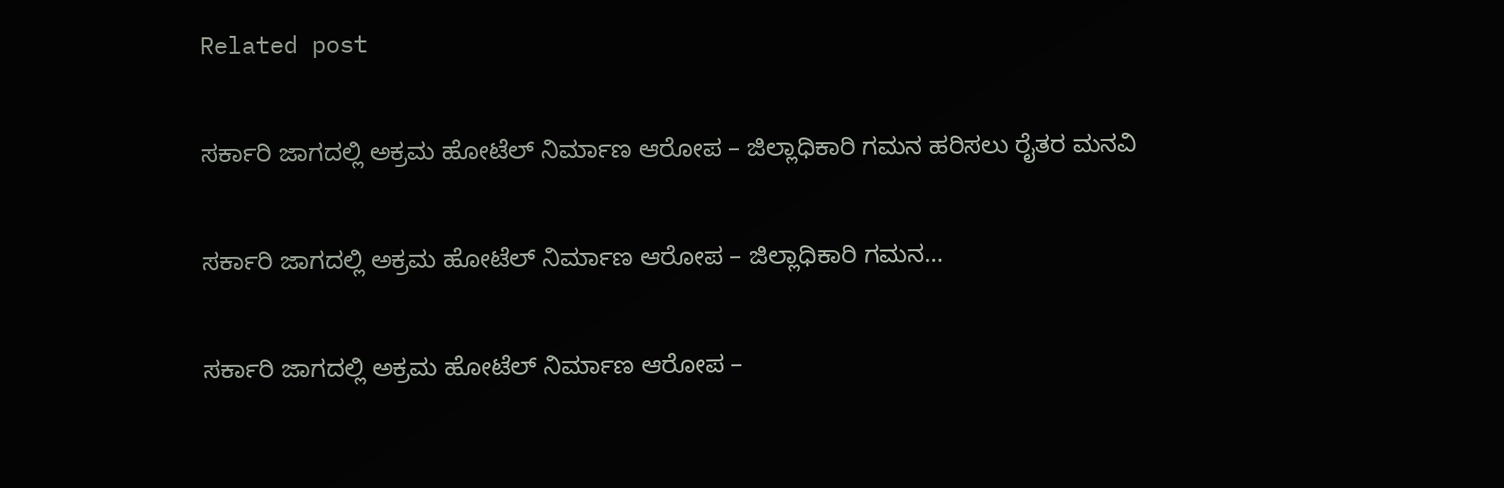Related post

ಸರ್ಕಾರಿ ಜಾಗದಲ್ಲಿ ಅಕ್ರಮ ಹೋಟೆಲ್ ನಿರ್ಮಾಣ ಆರೋಪ – ಜಿಲ್ಲಾಧಿಕಾರಿ ಗಮನ ಹರಿಸಲು ರೈತರ ಮನವಿ

ಸರ್ಕಾರಿ ಜಾಗದಲ್ಲಿ ಅಕ್ರಮ ಹೋಟೆಲ್ ನಿರ್ಮಾಣ ಆರೋಪ – ಜಿಲ್ಲಾಧಿಕಾರಿ ಗಮನ…

ಸರ್ಕಾರಿ ಜಾಗದಲ್ಲಿ ಅಕ್ರಮ ಹೋಟೆಲ್ ನಿರ್ಮಾಣ ಆರೋಪ –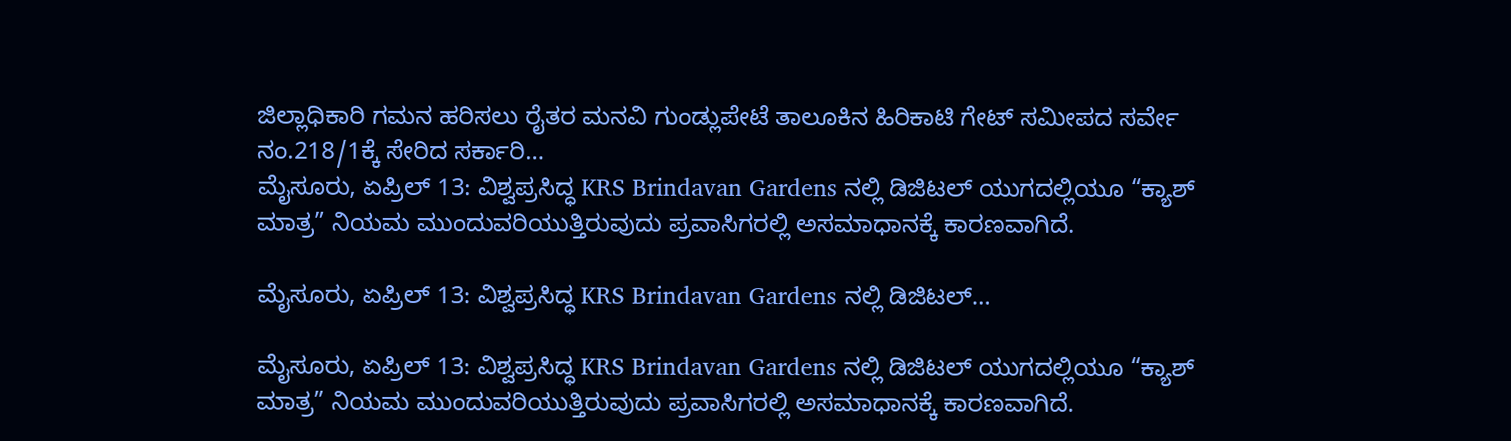ಜಿಲ್ಲಾಧಿಕಾರಿ ಗಮನ ಹರಿಸಲು ರೈತರ ಮನವಿ ಗುಂಡ್ಲುಪೇಟೆ ತಾಲೂಕಿನ ಹಿರಿಕಾಟಿ ಗೇಟ್ ಸಮೀಪದ ಸರ್ವೇ ನಂ.218/1ಕ್ಕೆ ಸೇರಿದ ಸರ್ಕಾರಿ…
ಮೈಸೂರು, ಏಪ್ರಿಲ್ 13: ವಿಶ್ವಪ್ರಸಿದ್ಧ KRS Brindavan Gardens ನಲ್ಲಿ ಡಿಜಿಟಲ್ ಯುಗದಲ್ಲಿಯೂ “ಕ್ಯಾಶ್ ಮಾತ್ರ” ನಿಯಮ ಮುಂದುವರಿಯುತ್ತಿರುವುದು ಪ್ರವಾಸಿಗರಲ್ಲಿ ಅಸಮಾಧಾನಕ್ಕೆ ಕಾರಣವಾಗಿದೆ.

ಮೈಸೂರು, ಏಪ್ರಿಲ್ 13: ವಿಶ್ವಪ್ರಸಿದ್ಧ KRS Brindavan Gardens ನಲ್ಲಿ ಡಿಜಿಟಲ್…

ಮೈಸೂರು, ಏಪ್ರಿಲ್ 13: ವಿಶ್ವಪ್ರಸಿದ್ಧ KRS Brindavan Gardens ನಲ್ಲಿ ಡಿಜಿಟಲ್ ಯುಗದಲ್ಲಿಯೂ “ಕ್ಯಾಶ್ ಮಾತ್ರ” ನಿಯಮ ಮುಂದುವರಿಯುತ್ತಿರುವುದು ಪ್ರವಾಸಿಗರಲ್ಲಿ ಅಸಮಾಧಾನಕ್ಕೆ ಕಾರಣವಾಗಿದೆ.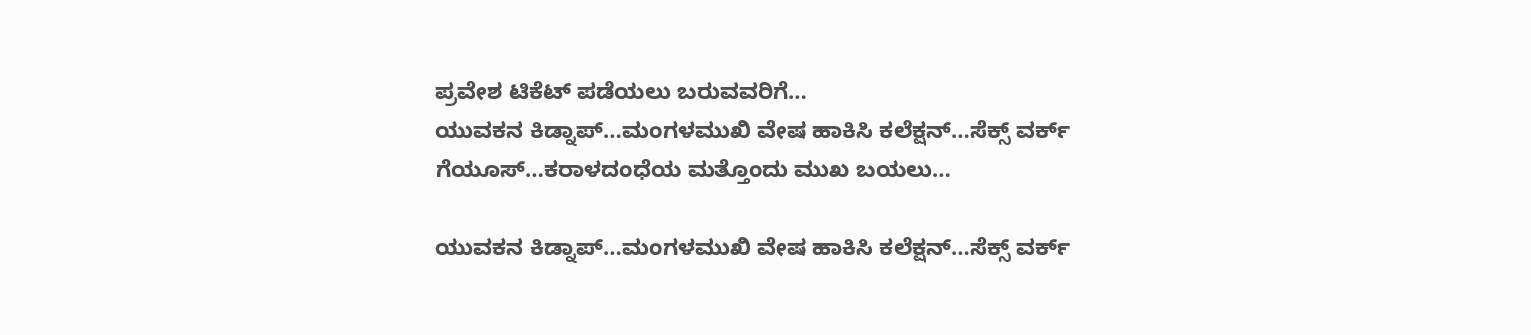ಪ್ರವೇಶ ಟಿಕೆಟ್ ಪಡೆಯಲು ಬರುವವರಿಗೆ…
ಯುವಕನ ಕಿಡ್ನಾಪ್…ಮಂಗಳಮುಖಿ ವೇಷ ಹಾಕಿಸಿ ಕಲೆಕ್ಷನ್…ಸೆಕ್ಸ್ ವರ್ಕ್ ಗೆಯೂಸ್…ಕರಾಳದಂಧೆಯ ಮತ್ತೊಂದು ಮುಖ ಬಯಲು…

ಯುವಕನ ಕಿಡ್ನಾಪ್…ಮಂಗಳಮುಖಿ ವೇಷ ಹಾಕಿಸಿ ಕಲೆಕ್ಷನ್…ಸೆಕ್ಸ್ ವರ್ಕ್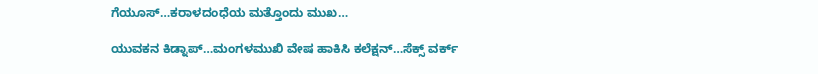ಗೆಯೂಸ್…ಕರಾಳದಂಧೆಯ ಮತ್ತೊಂದು ಮುಖ…

ಯುವಕನ ಕಿಡ್ನಾಪ್…ಮಂಗಳಮುಖಿ ವೇಷ ಹಾಕಿಸಿ ಕಲೆಕ್ಷನ್…ಸೆಕ್ಸ್ ವರ್ಕ್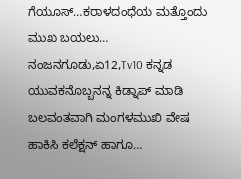ಗೆಯೂಸ್…ಕರಾಳದಂಧೆಯ ಮತ್ತೊಂದು ಮುಖ ಬಯಲು… ನಂಜನಗೂಡು,ಏ12,Tv10 ಕನ್ನಡ ಯುವಕನೊಬ್ಬನನ್ನ ಕಿಡ್ನಾಪ್ ಮಾಡಿ ಬಲವಂತವಾಗಿ ಮಂಗಳಮುಖಿ ವೇಷ ಹಾಕಿಸಿ ಕಲೆಕ್ಷನ್ ಹಾಗೂ…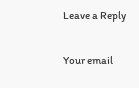Leave a Reply

Your email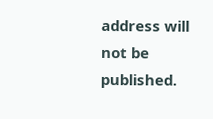address will not be published.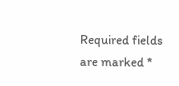Required fields are marked *